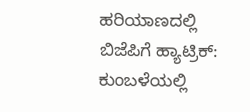ಹರಿಯಾಣದಲ್ಲಿ ಬಿಜೆಪಿಗೆ ಹ್ಯಾಟ್ರಿಕ್: ಕುಂಬಳೆಯಲ್ಲಿ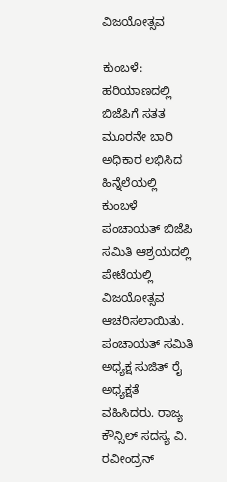ವಿಜಯೋತ್ಸವ

ಕುಂಬಳೆ: ಹರಿಯಾಣದಲ್ಲಿ ಬಿಜೆಪಿಗೆ ಸತತ ಮೂರನೇ ಬಾರಿ ಅಧಿಕಾರ ಲಭಿಸಿದ ಹಿನ್ನೆಲೆಯಲ್ಲಿ ಕುಂಬಳೆ ಪಂಚಾಯತ್ ಬಿಜೆಪಿ ಸಮಿತಿ ಆಶ್ರಯದಲ್ಲಿ ಪೇಟೆಯಲ್ಲಿ ವಿಜಯೋತ್ಸವ ಆಚರಿಸಲಾಯಿತು. ಪಂಚಾಯತ್ ಸಮಿತಿ ಅಧ್ಯಕ್ಷ ಸುಜಿತ್ ರೈ ಅಧ್ಯಕ್ಷತೆ ವಹಿಸಿದರು. ರಾಜ್ಯ ಕೌನ್ಸಿಲ್ ಸದಸ್ಯ ವಿ. ರವೀಂದ್ರನ್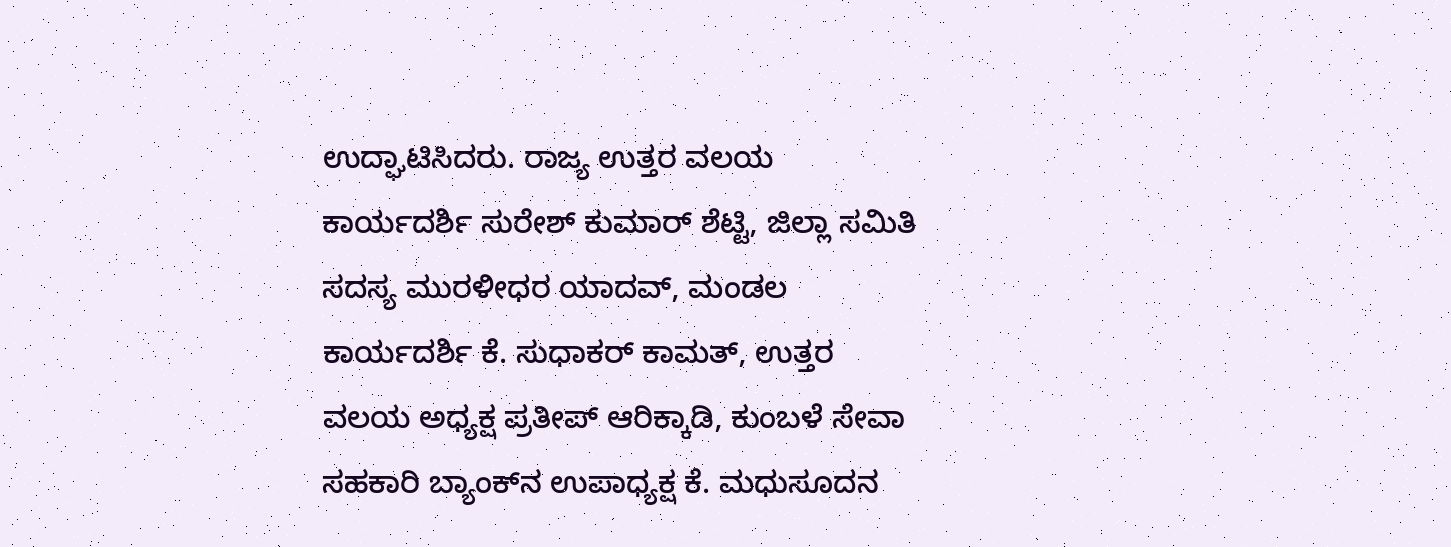ಉದ್ಘಾಟಿಸಿದರು. ರಾಜ್ಯ ಉತ್ತರ ವಲಯ ಕಾರ್ಯದರ್ಶಿ ಸುರೇಶ್ ಕುಮಾರ್ ಶೆಟ್ಟಿ, ಜಿಲ್ಲಾ ಸಮಿತಿ ಸದಸ್ಯ ಮುರಳೀಧರ ಯಾದವ್, ಮಂಡಲ ಕಾರ್ಯದರ್ಶಿ ಕೆ. ಸುಧಾಕರ್ ಕಾಮತ್, ಉತ್ತರ ವಲಯ ಅಧ್ಯಕ್ಷ ಪ್ರತೀಪ್ ಆರಿಕ್ಕಾಡಿ, ಕುಂಬಳೆ ಸೇವಾ ಸಹಕಾರಿ ಬ್ಯಾಂಕ್‌ನ ಉಪಾಧ್ಯಕ್ಷ ಕೆ. ಮಧುಸೂದನ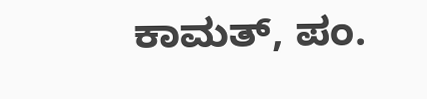ಕಾಮತ್, ಪಂ.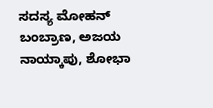ಸದಸ್ಯ ಮೋಹನ್ ಬಂಬ್ರಾಣ, ಅಜಯ ನಾಯ್ಕಾಪು, ಶೋಭಾ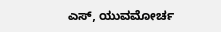ಎಸ್, ಯುವಮೋರ್ಚ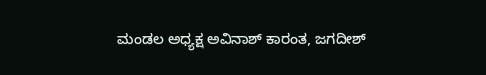ಮಂಡಲ ಅಧ್ಯಕ್ಷ ಅವಿನಾಶ್ ಕಾರಂತ, ಜಗದೀಶ್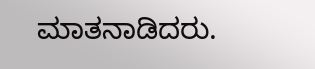ಮಾತನಾಡಿದರು.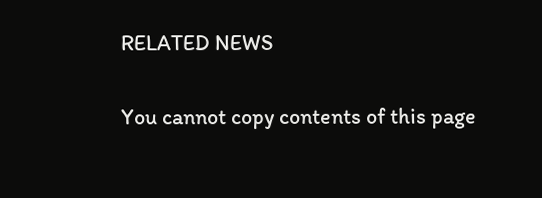RELATED NEWS

You cannot copy contents of this page